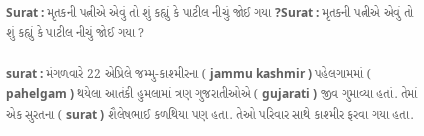Surat : મૃતકની પત્નીએ એવું તો શું કહ્યું કે પાટીલ નીચું જોઈ ગયા ?Surat : મૃતકની પત્નીએ એવું તો શું કહ્યું કે પાટીલ નીચું જોઈ ગયા ?

surat : મંગળવારે 22 એપ્રિલે જમ્મુ-કાશ્મીરના ( jammu kashmir ) પહેલગામમાં ( pahelgam ) થયેલા આતંકી હુમલામાં ત્રણ ગુજરાતીઓએ ( gujarati ) જીવ ગુમાવ્યા હતાં. તેમાં એક સુરતના ( surat ) શૈલેષભાઈ કળથિયા પણ હતા. તેઓ પરિવાર સાથે કાશ્મીર ફરવા ગયા હતા.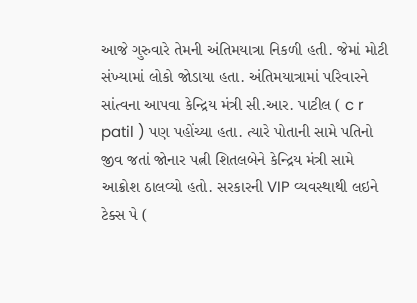આજે ગુરુવારે તેમની અંતિમયાત્રા નિકળી હતી. જેમાં મોટી સંખ્યામાં લોકો જોડાયા હતા. અંતિમયાત્રામાં પરિવારને સાંત્વના આપવા કેન્દ્રિય મંત્રી સી.આર. પાટીલ ( c r patil ) પણ પહોંચ્યા હતા. ત્યારે પોતાની સામે પતિનો જીવ જતાં જોનાર પત્ની શિતલબેને કેન્દ્રિય મંત્રી સામે આક્રોશ ઠાલવ્યો હતો. સરકારની VIP વ્યવસ્થાથી લઇને ટેક્સ પે (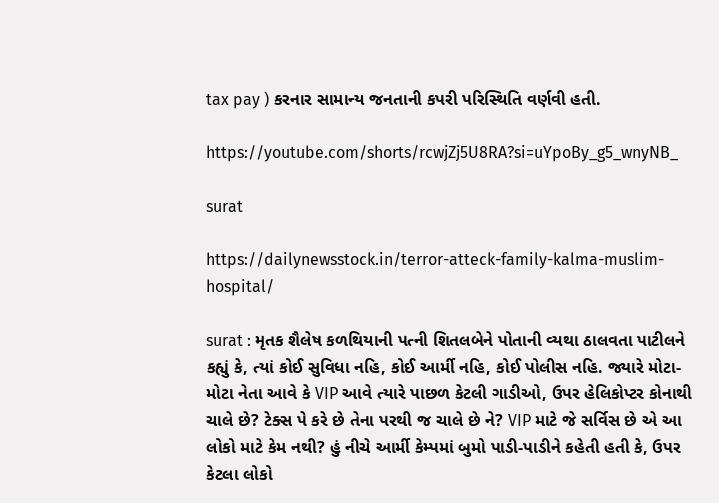tax pay ) કરનાર સામાન્ય જનતાની કપરી પરિસ્થિતિ વર્ણવી હતી.

https://youtube.com/shorts/rcwjZj5U8RA?si=uYpoBy_g5_wnyNB_

surat

https://dailynewsstock.in/terror-atteck-family-kalma-muslim-hospital/

surat : મૃતક શૈલેષ કળથિયાની પત્ની શિતલબેને પોતાની વ્યથા ઠાલવતા પાટીલને કહ્યું કે, ત્યાં કોઈ સુવિધા નહિ, કોઈ આર્મી નહિ, કોઈ પોલીસ નહિ. જ્યારે મોટા-મોટા નેતા આવે કે VIP આવે ત્યારે પાછળ કેટલી ગાડીઓ, ઉપર હેલિકોપ્ટર કોનાથી ચાલે છે? ટેક્સ પે કરે છે તેના પરથી જ ચાલે છે ને? VIP માટે જે સર્વિસ છે એ આ લોકો માટે કેમ નથી? હું નીચે આર્મી કેમ્પમાં બુમો પાડી-પાડીને કહેતી હતી કે, ઉપર કેટલા લોકો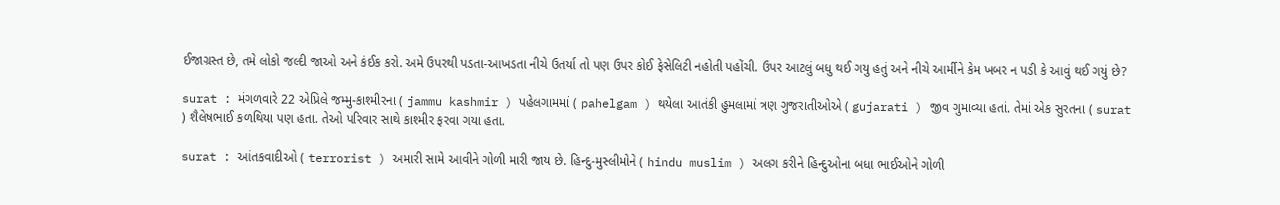ઈજાગ્રસ્ત છે, તમે લોકો જલ્દી જાઓ અને કંઈક કરો. અમે ઉપરથી પડતા-આખડતા નીચે ઉતર્યા તો પણ ઉપર કોઈ ફેસેલિટી નહોતી પહોંચી. ઉપર આટલું બધુ થઈ ગયુ હતું અને નીચે આર્મીને કેમ ખબર ન પડી કે આવું થઈ ગયું છે?

surat : મંગળવારે 22 એપ્રિલે જમ્મુ-કાશ્મીરના ( jammu kashmir ) પહેલગામમાં ( pahelgam ) થયેલા આતંકી હુમલામાં ત્રણ ગુજરાતીઓએ ( gujarati ) જીવ ગુમાવ્યા હતાં. તેમાં એક સુરતના ( surat ) શૈલેષભાઈ કળથિયા પણ હતા. તેઓ પરિવાર સાથે કાશ્મીર ફરવા ગયા હતા.

surat : આંતકવાદીઓ ( terrorist ) અમારી સામે આવીને ગોળી મારી જાય છે. હિન્દુ-મુસ્લીમોને ( hindu muslim ) અલગ કરીને હિન્દુઓના બધા ભાઈઓને ગોળી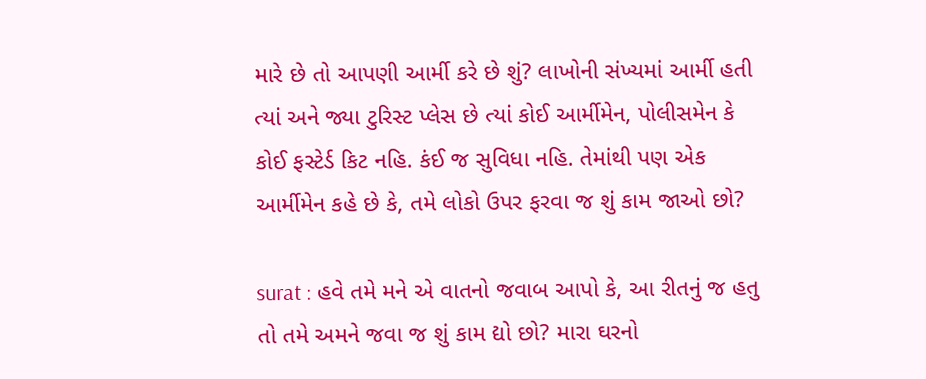મારે છે તો આપણી આર્મી કરે છે શું? લાખોની સંખ્યમાં આર્મી હતી ત્યાં અને જ્યા ટુરિસ્ટ પ્લેસ છે ત્યાં કોઈ આર્મીમેન, પોલીસમેન કે કોઈ ફસ્ટેર્ડ કિટ નહિ. કંઈ જ સુવિધા નહિ. તેમાંથી પણ એક આર્મીમેન કહે છે કે, તમે લોકો ઉપર ફરવા જ શું કામ જાઓ છો?

surat : હવે તમે મને એ વાતનો જવાબ આપો કે, આ રીતનું જ હતુ તો તમે અમને જવા જ શું કામ દ્યો છો? મારા ઘરનો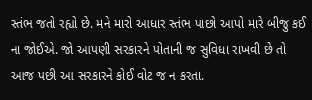સ્તંભ જતો રહ્યો છે. મને મારો આધાર સ્તંભ પાછો આપો મારે બીજુ કઈ ના જોઈએ. જો આપણી સરકારને પોતાની જ સુવિધા રાખવી છે તો આજ પછી આ સરકારને કોઈ વોટ જ ન કરતા.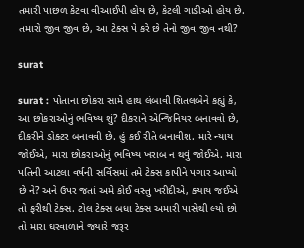તમારી પાછળ કેટવા વીઆઈપી હોય છે, કેટલી ગાડીઓ હોય છે. તમારો જીવ જીવ છે, આ ટેક્સ પે કરે છે તેનો જીવ જીવ નથી?

surat

surat : પોતાના છોકરા સામે હાથ લંબાવી શિતલબેને કહ્યું કે, આ છોકરાઓનું ભવિષ્ય શું? દીકરાને એન્જિનિયર બનાવવો છે, દીકરીને ડોક્ટર બનાવવી છે. હું કઈ રીતે બનાવીશ. મારે ન્યાય જોઈએ, મારા છોકરાઓનું ભવિષ્ય ખરાબ ન થવું જોઈએ. મારા પતિની આટલા વર્ષની સર્વિસમાં તમે ટેક્સ કાપીને પગાર આપ્યો છે ને? અને ઉપર જતાં અમે કોઈ વસ્તુ ખરીદીએ, ક્યાય જઈએ તો ફરીથી ટેક્સ. ટોલ ટેક્સ બધા ટેક્સ અમારી પાસેથી લ્યો છો તો મારા ઘરવાળાને જ્યારે જરૂર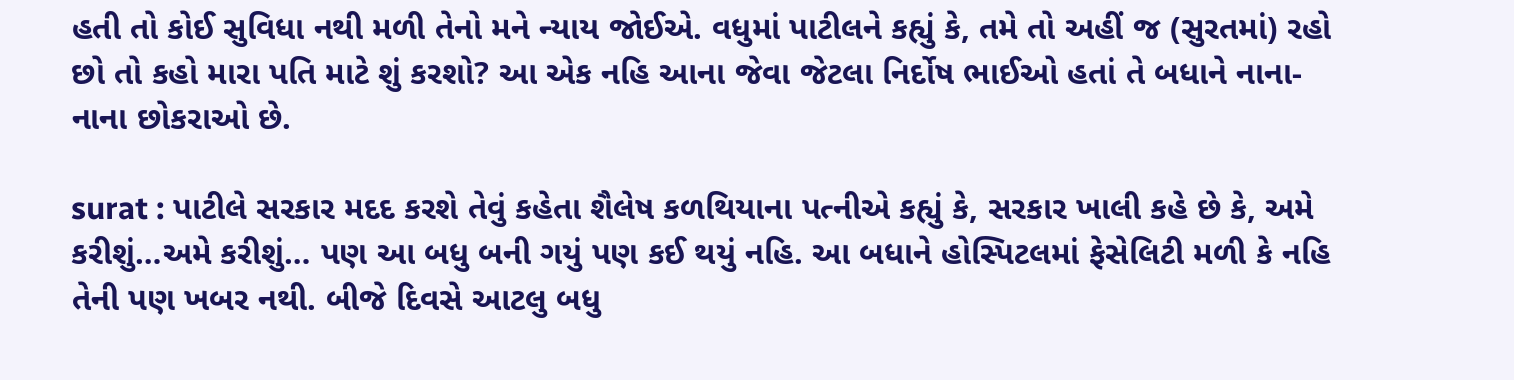હતી તો કોઈ સુવિધા નથી મળી તેનો મને ન્યાય જોઈએ. વધુમાં પાટીલને કહ્યું કે, તમે તો અહીં જ (સુરતમાં) રહો છો તો કહો મારા પતિ માટે શું કરશો? આ એક નહિ આના જેવા જેટલા નિર્દોષ ભાઈઓ હતાં તે બધાને નાના-નાના છોકરાઓ છે.

surat : પાટીલે સરકાર મદદ કરશે તેવું કહેતા શૈલેષ કળથિયાના પત્નીએ કહ્યું કે, સરકાર ખાલી કહે છે કે, અમે કરીશું…અમે કરીશું… પણ આ બધુ બની ગયું પણ કઈ થયું નહિ. આ બધાને હોસ્પિટલમાં ફેસેલિટી મળી કે નહિ તેની પણ ખબર નથી. બીજે દિવસે આટલુ બધુ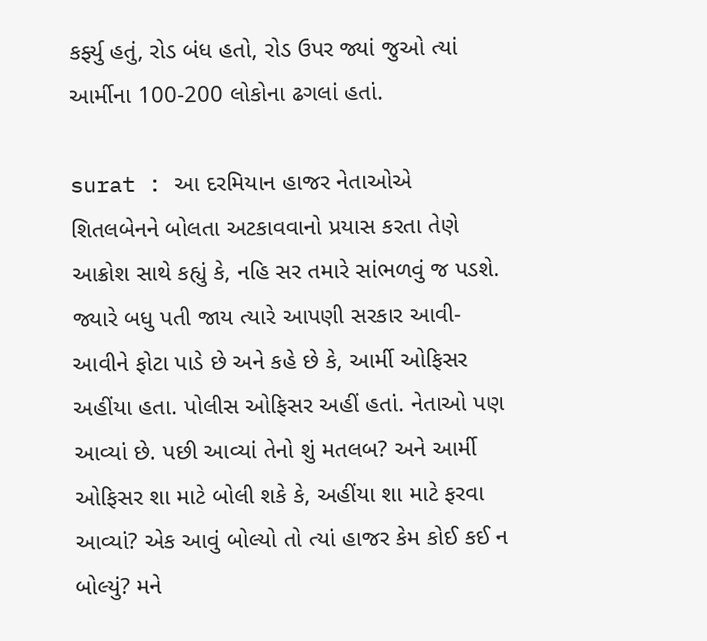કર્ફ્યુ હતું, રોડ બંધ હતો, રોડ ઉપર જ્યાં જુઓ ત્યાં આર્મીના 100-200 લોકોના ઢગલાં હતાં.

surat : આ દરમિયાન હાજર નેતાઓએ શિતલબેનને બોલતા અટકાવવાનો પ્રયાસ કરતા તેણે આક્રોશ સાથે કહ્યું કે, નહિ સર તમારે સાંભળવું જ પડશે. જ્યારે બધુ પતી જાય ત્યારે આપણી સરકાર આવી-આવીને ફોટા પાડે છે અને કહે છે કે, આર્મી ઓફિસર અહીંયા હતા. પોલીસ ઓફિસર અહીં હતાં. નેતાઓ પણ આવ્યાં છે. પછી આવ્યાં તેનો શું મતલબ? અને આર્મી ઓફિસર શા માટે બોલી શકે કે, અહીંયા શા માટે ફરવા આવ્યાં? એક આવું બોલ્યો તો ત્યાં હાજર કેમ કોઈ કઈ ન બોલ્યું? મને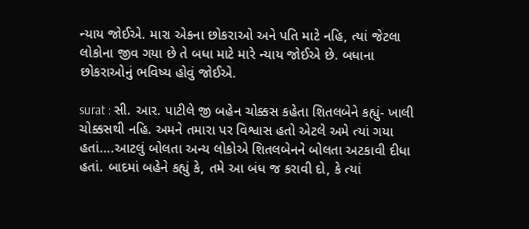ન્યાય જોઈએ. મારા એકના છોકરાઓ અને પતિ માટે નહિ, ત્યાં જેટલા લોકોના જીવ ગયા છે તે બધા માટે મારે ન્યાય જોઈએ છે. બધાના છોકરાઓનું ભવિષ્ય હોવું જોઈએ.

surat : સી. આર. પાટીલે જી બહેન ચોક્કસ કહેતા શિતલબેને કહ્યું- ખાલી ચોક્કસથી નહિ. અમને તમારા પર વિશ્વાસ હતો એટલે અમે ત્યાં ગયા હતાં….આટલું બોલતા અન્ય લોકોએ શિતલબેનને બોલતા અટકાવી દીધા હતાં. બાદમાં બહેને કહ્યું કે, તમે આ બંધ જ કરાવી દો, કે ત્યાં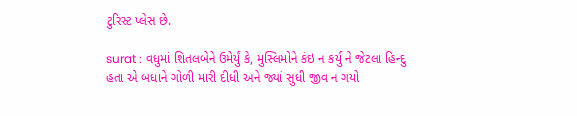ટુરિસ્ટ પ્લેસ છે.

surat : વધુમાં શિતલબેને ઉમેર્યું કે, મુસ્લિમોને કંઇ ન કર્યુ ને જેટલા હિન્દુ હતા એ બધાને ગોળી મારી દીધી અને જ્યાં સુધી જીવ ન ગયો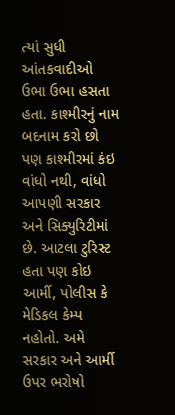ત્યાં સુધી આંતકવાદીઓ ઉભા ઉભા હસતા હતા. કાશ્મીરનું નામ બદનામ કરો છો પણ કાશ્મીરમાં કંઇ વાંધો નથી, વાંધો આપણી સરકાર અને સિક્યુરિટીમાં છે. આટલા ટુરિસ્ટ હતા પણ કોઇ આર્મી, પોલીસ કે મેડિકલ કેમ્પ નહોતો. અમે સરકાર અને આર્મી ઉપર ભરોષો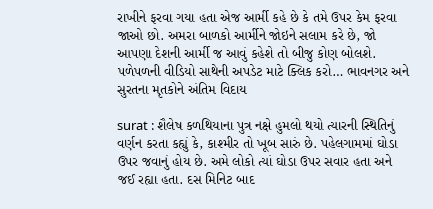રાખીને ફરવા ગયા હતા એજ આર્મી કહે છે કે તમે ઉપર કેમ ફરવા જાઓ છો. અમરા બાળકો આર્મીને જોઇને સલામ કરે છે, જો આપણા દેશની આર્મી જ આવું કહેશે તો બીજુ કોણ બોલશે. પળેપળની વીડિયો સાથેની અપડેટ માટે ક્લિક કરો… ભાવનગર અને સુરતના મૃતકોને અંતિમ વિદાય

surat : શૈલેષ કળથિયાના પુત્ર નક્ષે હુમલો થયો ત્યારની સ્થિતિનું વર્ણન કરતા કહ્યું કે, કાશ્મીર તો ખૂબ સારું છે. પહેલગામમાં ઘોડા ઉપર જવાનું હોય છે. અમે લોકો ત્યાં ઘોડા ઉપર સવાર હતા અને જઈ રહ્યા હતા. દસ મિનિટ બાદ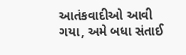આતંકવાદીઓ આવી ગયા, અમે બધા સંતાઈ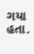ગયા હતા.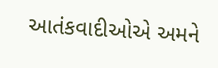આતંકવાદીઓએ અમને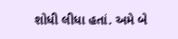શોધી લીધા હતાં. અમે બે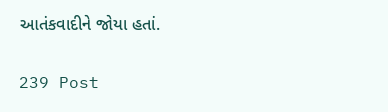આતંકવાદીને જોયા હતાં.

239 Post